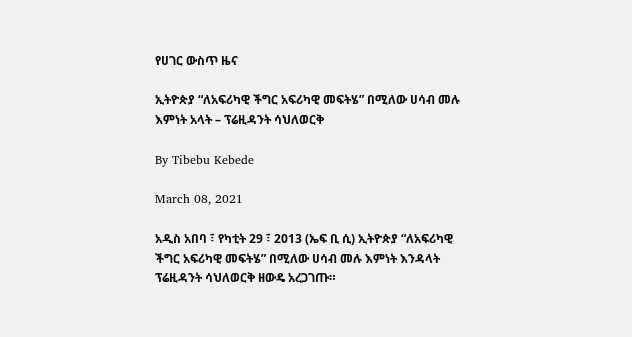የሀገር ውስጥ ዜና

ኢትዮጵያ “ለአፍሪካዊ ችግር አፍሪካዊ መፍትሄ” በሚለው ሀሳብ መሉ እምነት አላት – ፕሬዚዳንት ሳህለወርቅ

By Tibebu Kebede

March 08, 2021

አዲስ አበባ ፣ የካቲት 29 ፣ 2013 (ኤፍ ቢ ሲ) ኢትዮጵያ “ለአፍሪካዊ ችግር አፍሪካዊ መፍትሄ” በሚለው ሀሳብ መሉ እምነት እንዳላት ፕሬዚዳንት ሳህለወርቅ ዘውዴ አረጋገጡ።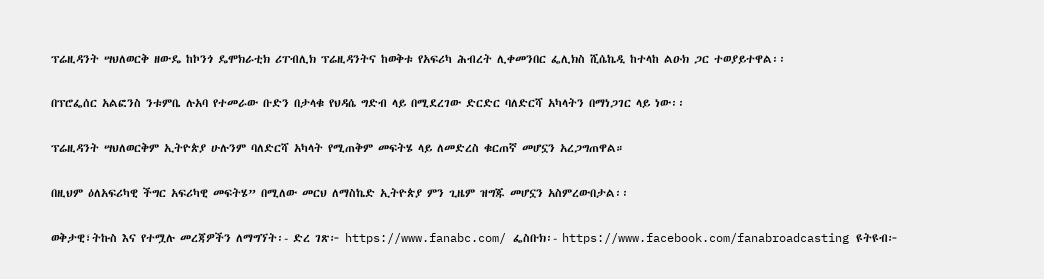ፕሬዚዳንት ሣህለወርቅ ዘውዴ ከኮንጎ ዴሞክራቲክ ሪፐብሊክ ፕሬዚዳንትና ከወቅቱ የአፍሪካ ሕብረት ሊቀመንበር ፌሊክስ ሺሴኬዲ ከተላከ ልዑክ ጋር ተወያይተዋል፡፡

በፕሮፌሰር አልፎንስ ንቱምቤ ሉአባ የተመራው ቡድን በታላቁ የህዳሴ ግድብ ላይ በሚደረገው ድርድር ባለድርሻ አካላትን በማነጋገር ላይ ነው፡፡

ፕሬዚዳንት ሣህለወርቅም ኢትዮጵያ ሁሉንም ባለድርሻ አካላት የሚጠቅም መፍትሄ ላይ ለመድረስ ቁርጠኛ መሆኗን አረጋግጠዋል።

በዚህም ዕለአፍሪካዊ ችግር አፍሪካዊ መፍትሄ” በሚለው መርህ ለማስኬድ ኢትዮጵያ ምን ጊዜም ዝግጁ መሆኗን አስምረውበታል፡፡

ወቅታዊ፣ትኩስ እና የተሟሉ መረጃዎችን ለማግኘት፡- ድረ ገጽ፦ https://www.fanabc.com/ ፌስቡክ፡- https://www.facebook.com/fanabroadcasting ዩትዩብ፦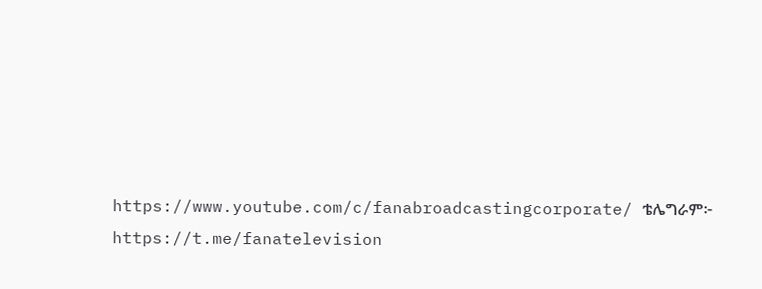https://www.youtube.com/c/fanabroadcastingcorporate/ ቴሌግራም፦ https://t.me/fanatelevision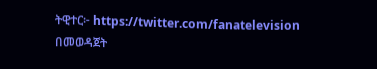ትዊተር፦ https://twitter.com/fanatelevision በመወዳጀት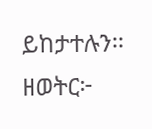ይከታተሉን፡፡ ዘወትር፦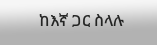ከእኛ ጋር ስላሉ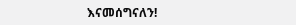እናመሰግናለን!